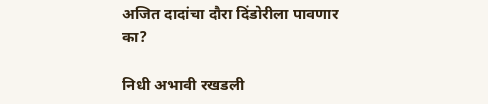अजित दादांचा दौरा दिंडोरीला पावणार का?

निधी अभावी रखडली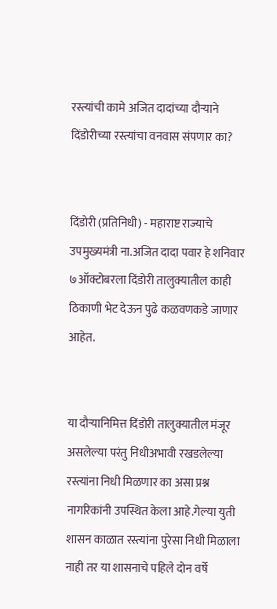रस्त्यांची कामे अजित दादांच्या दौऱ्याने दिंडोरीच्या रस्त्यांचा वनवास संपणार का?


दिंडोरी (प्रतिनिधी) - महाराष्ट राज्याचे उपमुख्यमंत्री ना.अजित दादा पवार हे शनिवार ७ऑक्टोबरला दिंडोरी तालुक्यातील काही ठिकाणी भेट देऊन पुढे कळवणकडे जाणार आहेत.


या दौऱ्यानिमित्त दिंडोरी तालुक्यातील मंजूर असलेल्या परंतु निधीअभावी रखडलेल्या रस्त्यांना निधी मिळणार का असा प्रश्न नागरिकांनी उपस्थित केला आहे.गेल्या युती शासन काळात रस्त्यांना पुरेसा निधी मिळाला नाही तर या शासनाचे पहिले दोन वर्षे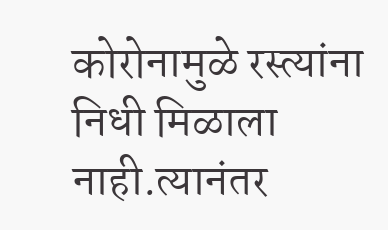कोरोनामुळे रस्त्यांना निधी मिळाला नाही.त्यानंतर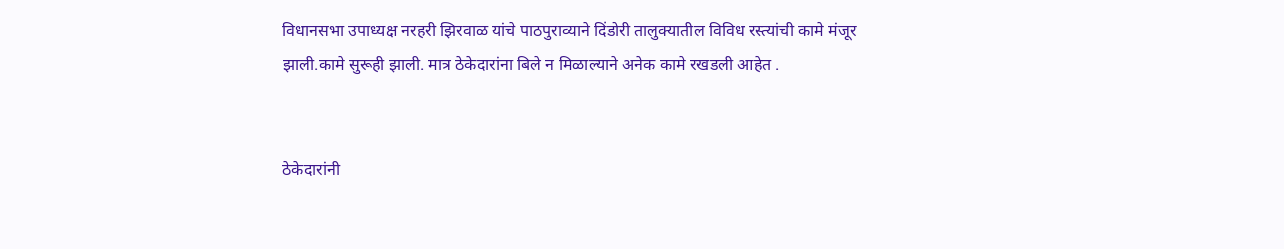विधानसभा उपाध्यक्ष नरहरी झिरवाळ यांचे पाठपुराव्याने दिंडोरी तालुक्यातील विविध रस्त्यांची कामे मंजूर झाली.कामे सुरूही झाली. मात्र ठेकेदारांना बिले न मिळाल्याने अनेक कामे रखडली आहेत .


ठेकेदारांनी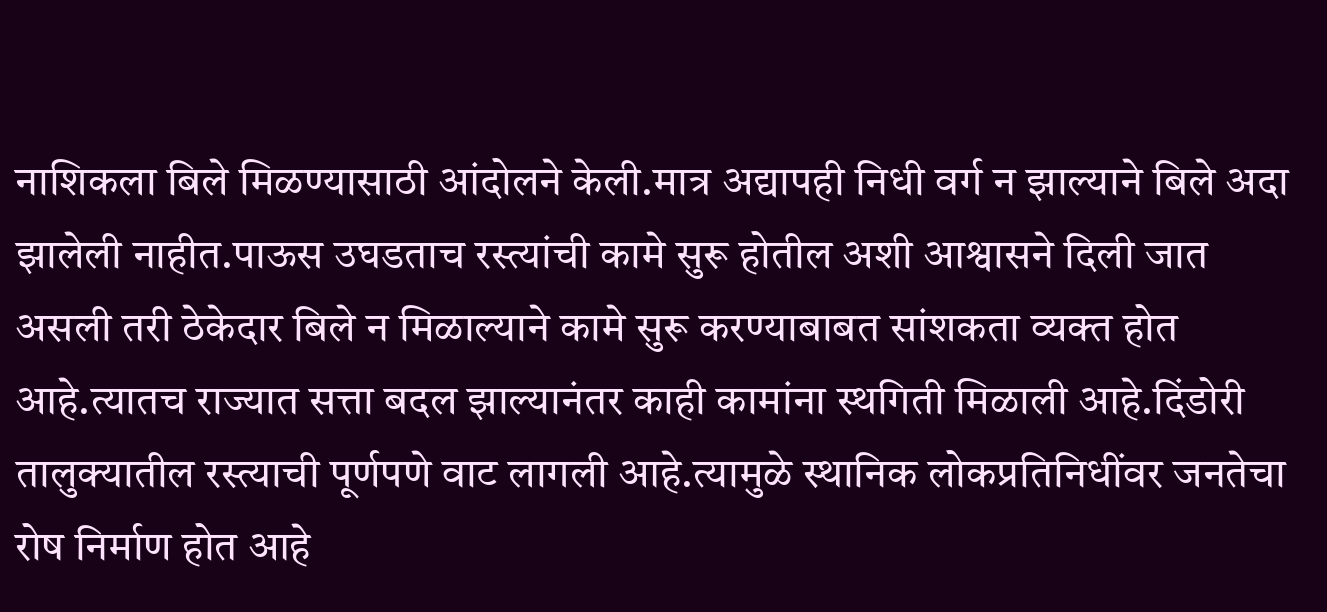नाशिकला बिले मिळण्यासाठी आंदोलने केली.मात्र अद्यापही निधी वर्ग न झाल्याने बिले अदा झालेली नाहीत.पाऊस उघडताच रस्त्यांची कामे सुरू होतील अशी आश्वासने दिली जात असली तरी ठेकेदार बिले न मिळाल्याने कामे सुरू करण्याबाबत सांशकता व्यक्त होत आहे.त्यातच राज्यात सत्ता बदल झाल्यानंतर काही कामांना स्थगिती मिळाली आहे.दिंडोरी तालुक्यातील रस्त्याची पूर्णपणे वाट लागली आहे.त्यामुळे स्थानिक लोकप्रतिनिधींवर जनतेचा रोष निर्माण होत आहे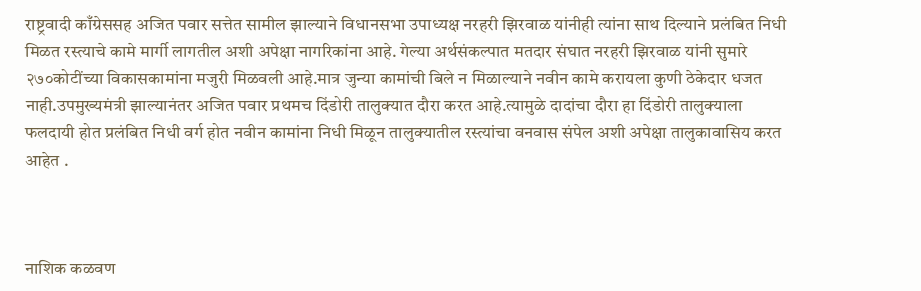राष्ट्रवादी काँग्रेससह अजित पवार सत्तेत सामील झाल्याने विधानसभा उपाध्यक्ष नरहरी झिरवाळ यांनीही त्यांना साथ दिल्याने प्रलंबित निधी मिळत रस्त्याचे कामे मार्गी लागतील अशी अपेक्षा नागरिकांना आहे. गेल्या अर्थसंकल्पात मतदार संघात नरहरी झिरवाळ यांनी सुमारे २७०कोटींच्या विकासकामांना मजुरी मिळवली आहे.मात्र जुन्या कामांची बिले न मिळाल्याने नवीन कामे करायला कुणी ठेकेदार धजत नाही.उपमुख्यमंत्री झाल्यानंतर अजित पवार प्रथमच दिंडोरी तालुक्यात दौरा करत आहे.त्यामुळे दादांचा दौरा हा दिंडोरी तालुक्याला फलदायी होत प्रलंबित निधी वर्ग होत नवीन कामांना निधी मिळून तालुक्यातील रस्त्यांचा वनवास संपेल अशी अपेक्षा तालुकावासिय करत आहेत .



नाशिक कळवण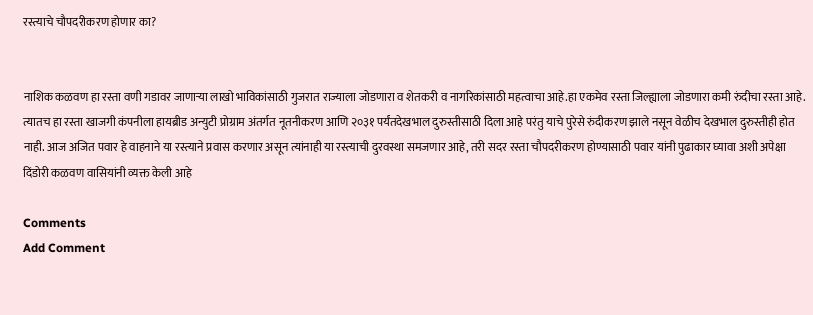रस्त्याचे चौपदरीकरण होणार का?


नाशिक कळवण हा रस्ता वणी गडावर जाणाऱ्या लाखो भाविकांसाठी गुजरात राज्याला जोडणारा व शेतकरी व नागरिकांसाठी महत्वाचा आहे.हा एकमेव रस्ता जिल्ह्याला जोडणारा कमी रुंदीचा रस्ता आहे. त्यातच हा रस्ता खाजगी कंपनीला हायब्रीड अन्युटी प्रोग्राम अंतर्गत नूतनीकरण आणि २०३१ पर्यंतदेखभाल दुरुस्तीसाठी दिला आहे परंतु याचे पुरेसे रुंदीकरण झाले नसून वेळीच देखभाल दुरुस्तीही होत नाही. आज अजित पवार हे वाहनाने या रस्त्याने प्रवास करणार असून त्यांनाही या रस्त्याची दुरवस्था समजणार आहे, तरी सदर रस्ता चौपदरीकरण होण्यासाठी पवार यांनी पुढाकार घ्यावा अशी अपेक्षा दिंडोरी कळवण वासियांनी व्यक्त केली आहे

Comments
Add Comment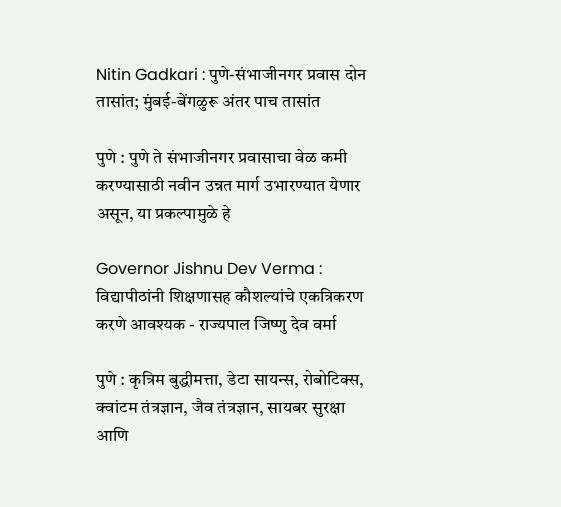Nitin Gadkari : पुणे-संभाजीनगर प्रवास दोन तासांत; मुंबई-बेंगळुरू अंतर पाच तासांत

पुणे : पुणे ते संभाजीनगर प्रवासाचा वेळ कमी करण्यासाठी नवीन उन्नत मार्ग उभारण्यात येणार असून, या प्रकल्पामुळे हे

Governor Jishnu Dev Verma : विद्यापीठांनी शिक्षणासह कौशल्यांचे एकत्रिकरण करणे आवश्यक - राज्यपाल जिष्णु देव वर्मा

पुणे : कृत्रिम बुद्धीमत्ता, डेटा सायन्स, रोबोटिक्स, क्वांटम तंत्रज्ञान, जैव तंत्रज्ञान, सायबर सुरक्षा आणि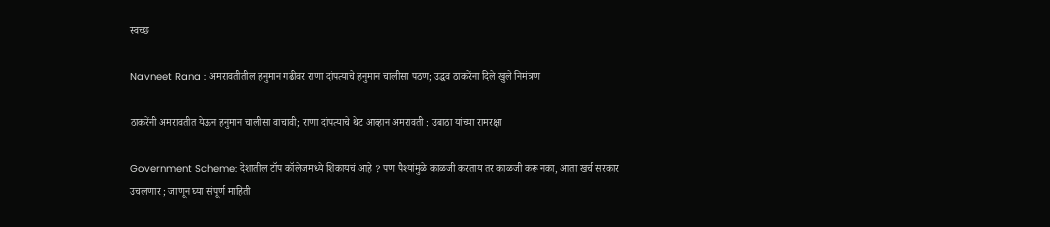स्वच्छ

Navneet Rana : अमरावतीतील हनुमान गढीवर राणा दांपत्याचे हनुमान चालीसा पठण; उद्धव ठाकरेंना दिले खुले निमंत्रण

ठाकरेंनी अमरावतीत येऊन हनुमान चालीसा वाचावी; राणा दांपत्याचे थेट आव्हान अमरावती : उबाठा यांच्या रामरक्षा

Government Scheme: देशातील टॉप कॉलेजमध्ये शिकायचं आहे ? पण पैश्यांमुळे काळजी करताय तर काळजी करू नका, आता खर्च सरकार उचलणार ; जाणून घ्या संपूर्ण माहिती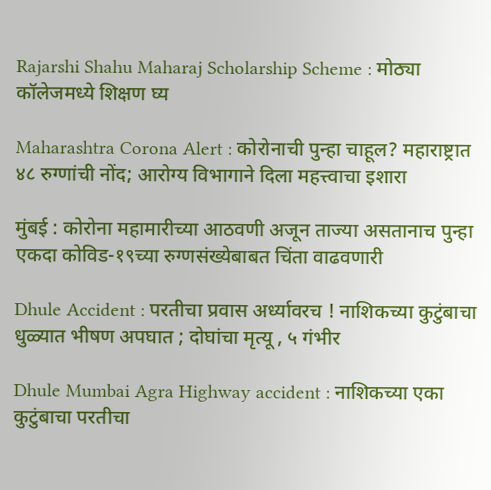Rajarshi Shahu Maharaj Scholarship Scheme : मोठ्या कॉलेजमध्ये शिक्षण घ्य

Maharashtra Corona Alert : कोरोनाची पुन्हा चाहूल? महाराष्ट्रात ४८ रुग्णांची नोंद; आरोग्य विभागाने दिला महत्त्वाचा इशारा

मुंबई : कोरोना महामारीच्या आठवणी अजून ताज्या असतानाच पुन्हा एकदा कोविड-१९च्या रुग्णसंख्येबाबत चिंता वाढवणारी

Dhule Accident : परतीचा प्रवास अर्ध्यावरच ! नाशिकच्या कुटुंबाचा धुळ्यात भीषण अपघात ; दोघांचा मृत्यू , ५ गंभीर

Dhule Mumbai Agra Highway accident : नाशिकच्या एका कुटुंबाचा परतीचा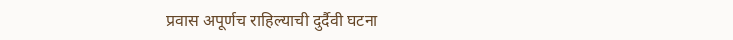प्रवास अपूर्णच राहिल्याची दुर्दैवी घटना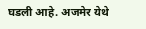घडली आहे. अजमेर येथे